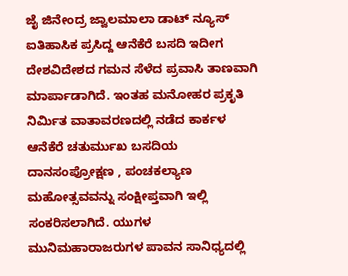ಜೈ ಜಿನೇಂದ್ರ ಜ್ವಾಲಮಾಲಾ ಡಾಟ್ ನ್ಯೂಸ್
ಐತಿಹಾಸಿಕ ಪ್ರಸಿದ್ದ ಆನೆಕೆರೆ ಬಸದಿ ಇದೀಗ ದೇಶವಿದೇಶದ ಗಮನ ಸೆಳೆದ ಪ್ರವಾಸಿ ತಾಣವಾಗಿ ಮಾರ್ಪಾಡಾಗಿದೆ. ಇಂತಹ ಮನೋಹರ ಪ್ರಕೃತಿ ನಿರ್ಮಿತ ವಾತಾವರಣದಲ್ಲಿ ನಡೆದ ಕಾರ್ಕಳ ಆನೆಕೆರೆ ಚತುರ್ಮುಖ ಬಸದಿಯ ದಾನಸಂಪ್ರೋಕ್ಷಣ , ಪಂಚಕಲ್ಯಾಣ ಮಹೋತ್ಸವವನ್ನು ಸಂಕ್ಷೀಪ್ತವಾಗಿ ಇಲ್ಲಿ ಸಂಕರಿಸಲಾಗಿದೆ. ಯುಗಳ ಮುನಿಮಹಾರಾಜರುಗಳ ಪಾವನ ಸಾನಿಧ್ಯದಲ್ಲಿ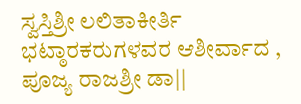ಸ್ವಸ್ತಿಶ್ರೀ ಲಲಿತಾಕೀರ್ತಿ ಭಟ್ಠಾರಕರುಗಳವರ ಆಶೀರ್ವಾದ , ಪೂಜ್ಯ ರಾಜಶ್ರೀ ಡಾ||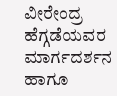ವೀರೇಂದ್ರ ಹೆಗ್ಗಡೆಯವರ ಮಾರ್ಗದರ್ಶನ ಹಾಗೂ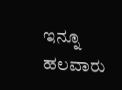ಇನ್ನೂ ಹಲವಾರು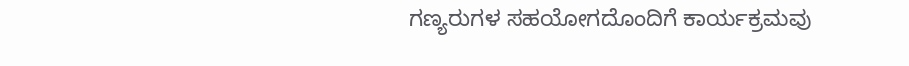ಗಣ್ಯರುಗಳ ಸಹಯೋಗದೊಂದಿಗೆ ಕಾರ್ಯಕ್ರಮವು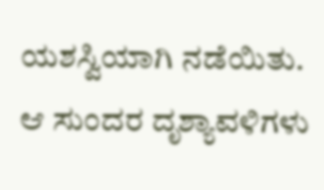ಯಶಸ್ವಿಯಾಗಿ ನಡೆಯಿತು. ಆ ಸುಂದರ ದೃಶ್ಯಾವಳಿಗಳು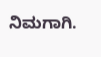ನಿಮಗಾಗಿ.